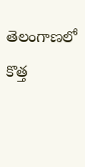తెలంగాణలో కొత్త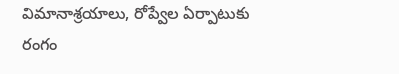విమానాశ్రయాలు, రోప్వేల ఏర్పాటుకు రంగం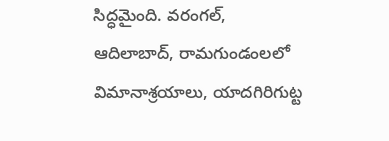సిద్ధమైంది. వరంగల్, ఆదిలాబాద్, రామగుండంలలో విమానాశ్రయాలు, యాదగిరిగుట్ట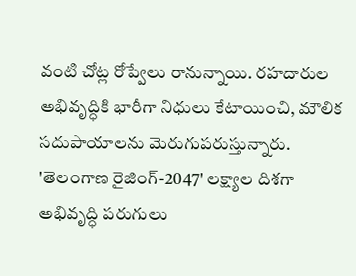వంటి చోట్ల రోప్వేలు రానున్నాయి. రహదారుల అభివృద్ధికి భారీగా నిధులు కేటాయించి, మౌలిక సదుపాయాలను మెరుగుపరుస్తున్నారు. 'తెలంగాణ రైజింగ్-2047' లక్ష్యాల దిశగా అభివృద్ధి పరుగులు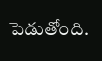పెడుతోంది.